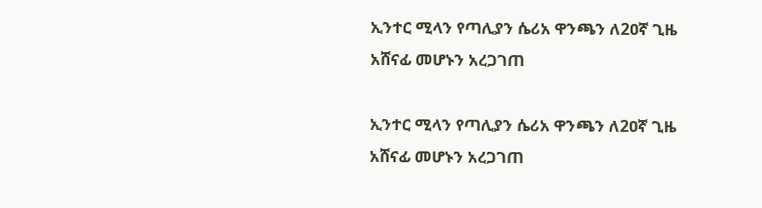ኢንተር ሚላን የጣሊያን ሴሪአ ዋንጫን ለ2ዐኛ ጊዜ አሸናፊ መሆኑን አረጋገጠ

ኢንተር ሚላን የጣሊያን ሴሪአ ዋንጫን ለ2ዐኛ ጊዜ አሸናፊ መሆኑን አረጋገጠ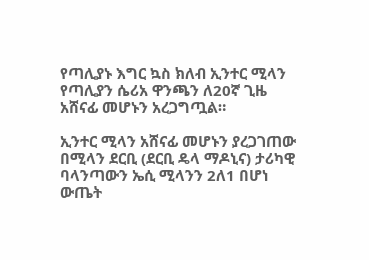የጣሊያኑ እግር ኳስ ክለብ ኢንተር ሚላን የጣሊያን ሴሪአ ዋንጫን ለ20ኛ ጊዜ አሸናፊ መሆኑን አረጋግጧል።

ኢንተር ሚላን አሸናፊ መሆኑን ያረጋገጠው በሚላን ደርቢ (ደርቢ ዴላ ማዶኒና) ታሪካዊ ባላንጣውን ኤሲ ሚላንን 2ለ1 በሆነ ውጤት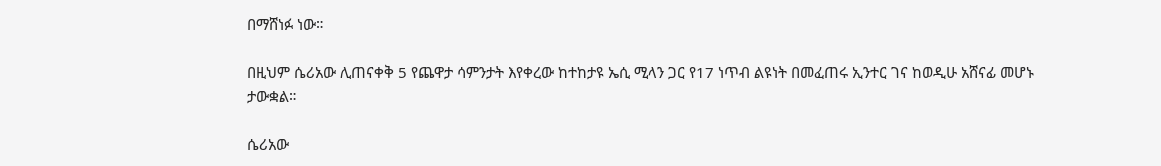በማሸነፉ ነው።

በዚህም ሴሪአው ሊጠናቀቅ 5 የጨዋታ ሳምንታት እየቀረው ከተከታዩ ኤሲ ሚላን ጋር የ17 ነጥብ ልዩነት በመፈጠሩ ኢንተር ገና ከወዲሁ አሸናፊ መሆኑ ታውቋል።

ሴሪአው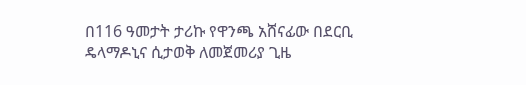በ116 ዓመታት ታሪኩ የዋንጫ አሸናፊው በደርቢ ዴላማዶኒና ሲታወቅ ለመጀመሪያ ጊዜ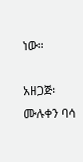ነው።

አዘጋጅ፡ ሙሉቀን ባሳ